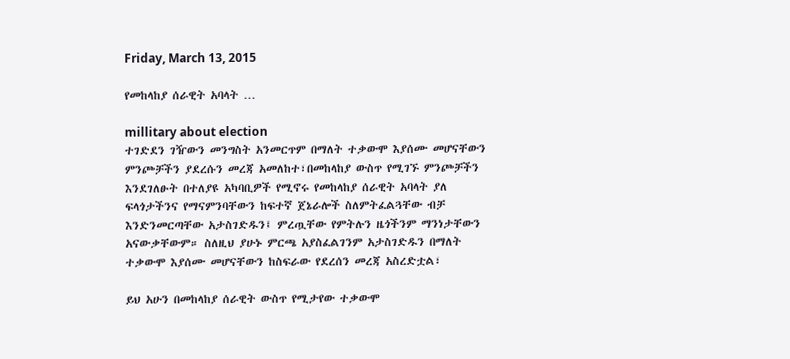Friday, March 13, 2015

የመከላከያ ሰራዊት አባላት …

millitary about election
ተገድደን ገዥውን መንግስት አንመርጥም በማለት ተቃውሞ እያሰሙ መሆናቸውን ምንጮቻችን ያደረሱን መረጃ አመለከተ፣በመከላከያ ውስጥ የሚገኙ ምንጮቻችን እንደገለፁት በተለያዩ አካባቢዎች የሚኖሩ የመከላከያ ሰራዊት አባላት ያለ ፍላጎታችንና የማናምንባቸውን ከፍተኛ ጀኔራሎች ስለምትፈልጓቸው ብቻ እንድንመርጣቸው አታስገድዱን፤ ምረጧቸው የምትሉን ዜጎችንም ማንነታቸውን አናውቃቸውም። ስለዚህ ያሁኑ ምርጫ አያስፈልገንም አታስገድዱን በማለት ተቃውሞ እያሰሙ መሆናቸውን ከስፍራው የደረሰን መረጃ አስረድቷል፣

ይህ አሁን በመከላከያ ሰራዊት ውስጥ የሚታየው ተቃውሞ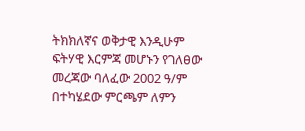ትክክለኛና ወቅታዊ እንዲሁም ፍትሃዊ እርምጃ መሆኑን የገለፀው መረጃው ባለፈው 2002 ዓ/ም በተካሄደው ምርጫም ለምን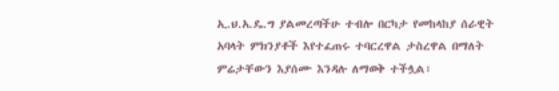ኢ.ህ.አ.ዴ.ግ ያልመረጣችሁ ተብሎ በርካታ የመከላከያ ሰራዊት አባላት ምክንያቶች እየተፈጠሩ ተባርረዋል ታስረዋል በማለት ምሬታቸውን እያሰሙ እንዳሉ ለማወቅ ተችሏል፣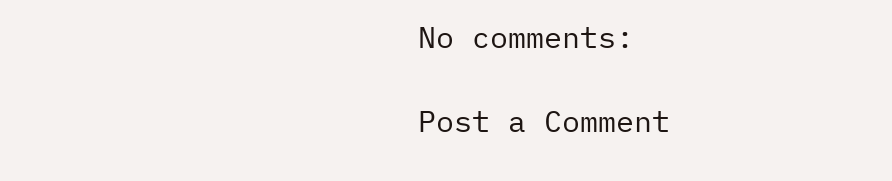No comments:

Post a Comment